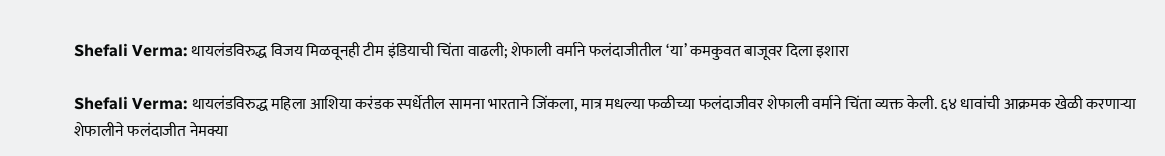Shefali Verma: थायलंडविरुद्ध विजय मिळवूनही टीम इंडियाची चिंता वाढली; शेफाली वर्माने फलंदाजीतील ‘या’ कमकुवत बाजूवर दिला इशारा

Shefali Verma: थायलंडविरुद्ध महिला आशिया करंडक स्पर्धेतील सामना भारताने जिंकला, मात्र मधल्या फळीच्या फलंदाजीवर शेफाली वर्माने चिंता व्यक्त केली. ६४ धावांची आक्रमक खेळी करणाऱ्या शेफालीने फलंदाजीत नेमक्या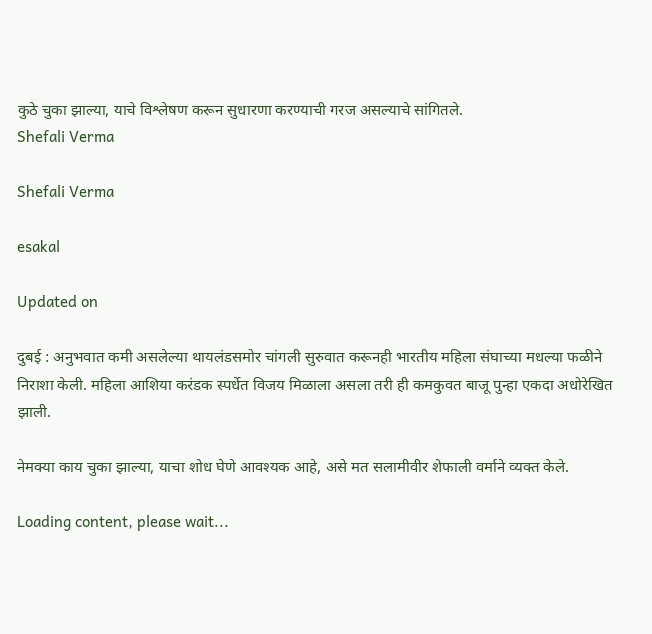कुठे चुका झाल्या, याचे विश्लेषण करून सुधारणा करण्याची गरज असल्याचे सांगितले.
Shefali Verma

Shefali Verma

esakal

Updated on

दुबई : अनुभवात कमी असलेल्या थायलंडसमोर चांगली सुरुवात करूनही भारतीय महिला संघाच्या मधल्या फळीने निराशा केली. महिला आशिया करंडक स्पर्धेत विजय मिळाला असला तरी ही कमकुवत बाजू पुन्हा एकदा अधोरेखित झाली.

नेमक्या काय चुका झाल्या, याचा शोध घेणे आवश्यक आहे, असे मत सलामीवीर शेफाली वर्माने व्यक्त केले.

Loading content, please wait...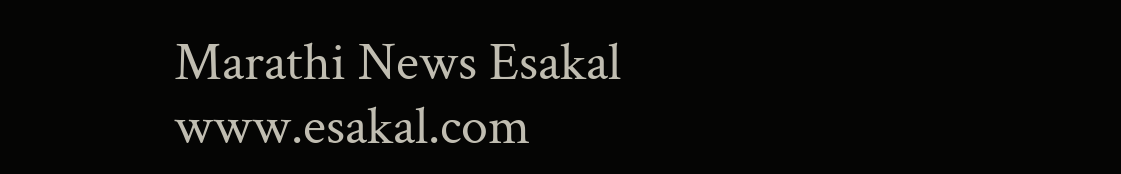Marathi News Esakal
www.esakal.com